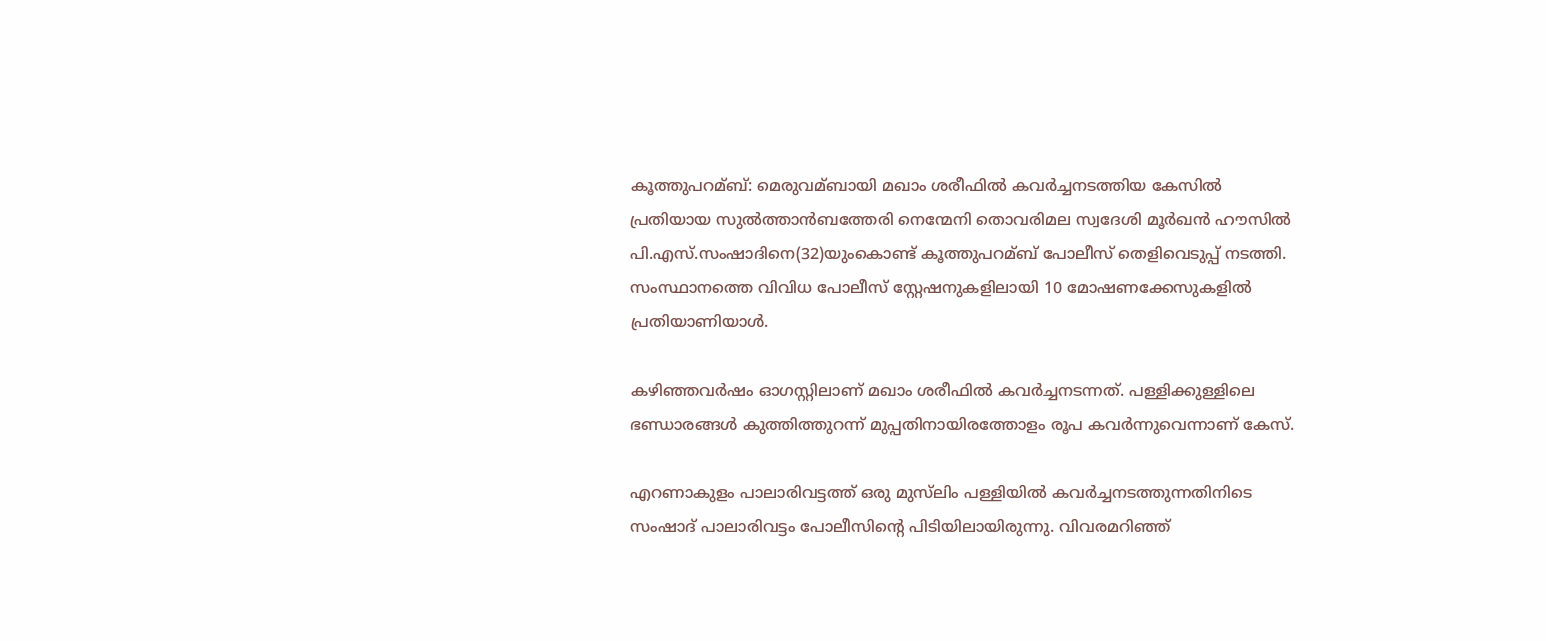കൂത്തുപറമ്ബ്: മെരുവമ്ബായി മഖാം ശരീഫില്‍ കവര്‍ച്ചനടത്തിയ കേസില്‍ പ്രതിയായ സുല്‍ത്താന്‍ബത്തേരി നെന്മേനി തൊവരിമല സ്വദേശി മൂര്‍ഖന്‍ ഹൗസില്‍ പി.എസ്.സംഷാദിനെ(32)യുംകൊണ്ട് കൂത്തുപറമ്ബ് പോലീസ് തെളിവെടുപ്പ് നടത്തി. സംസ്ഥാനത്തെ വിവിധ പോലീസ് സ്റ്റേഷനുകളിലായി 10 മോഷണക്കേസുകളില്‍ പ്രതിയാണിയാള്‍.

കഴിഞ്ഞവര്‍ഷം ഓഗസ്റ്റിലാണ് മഖാം ശരീഫില്‍ കവര്‍ച്ചനടന്നത്. പള്ളിക്കുള്ളിലെ ഭണ്ഡാരങ്ങള്‍ കുത്തിത്തുറന്ന് മുപ്പതിനായിരത്തോളം രൂപ കവര്‍ന്നുവെന്നാണ് കേസ്.

എറണാകുളം പാലാരിവട്ടത്ത് ഒരു മുസ്‌ലിം പള്ളിയില്‍ കവര്‍ച്ചനടത്തുന്നതിനിടെ സംഷാദ് പാലാരിവട്ടം പോലീസിന്റെ പിടിയിലായിരുന്നു. വിവരമറിഞ്ഞ്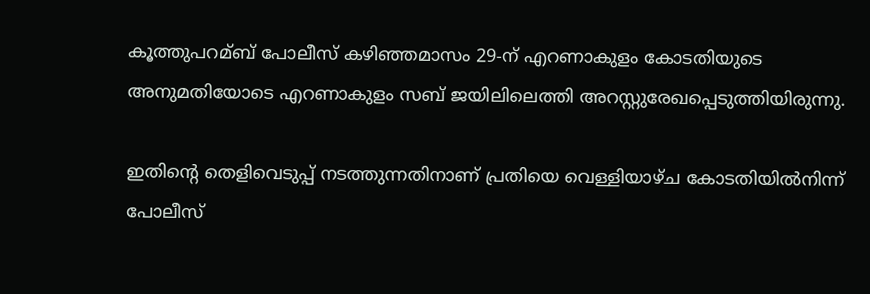കൂത്തുപറമ്ബ് പോലീസ് കഴിഞ്ഞമാസം 29-ന് എറണാകുളം കോടതിയുടെ അനുമതിയോടെ എറണാകുളം സബ് ജയിലിലെത്തി അറസ്റ്റുരേഖപ്പെടുത്തിയിരുന്നു.

ഇതിന്റെ തെളിവെടുപ്പ് നടത്തുന്നതിനാണ് പ്രതിയെ വെള്ളിയാഴ്ച കോടതിയില്‍നിന്ന് പോലീസ്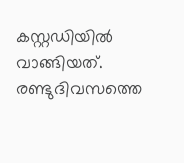കസ്റ്റഡിയില്‍ വാങ്ങിയത്. രണ്ടുദിവസത്തെ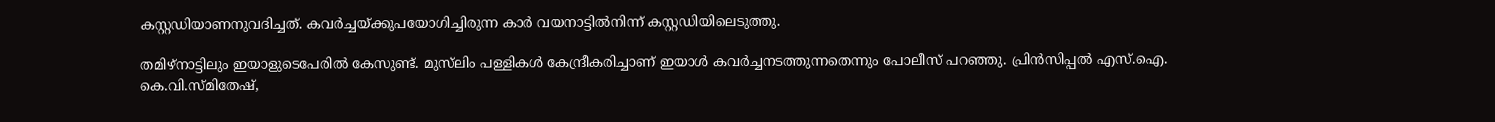കസ്റ്റഡിയാണനുവദിച്ചത്. കവര്‍ച്ചയ്ക്കുപയോഗിച്ചിരുന്ന കാര്‍ വയനാട്ടില്‍നിന്ന് കസ്റ്റഡിയിലെടുത്തു.

തമിഴ്നാട്ടിലും ഇയാളുടെപേരില്‍ കേസുണ്ട്. മുസ്‌ലിം പള്ളികള്‍ കേന്ദ്രീകരിച്ചാണ് ഇയാള്‍ കവര്‍ച്ചനടത്തുന്നതെന്നും പോലീസ് പറഞ്ഞു. പ്രിന്‍സിപ്പല്‍ എസ്.ഐ. കെ.വി.സ്മിതേഷ്,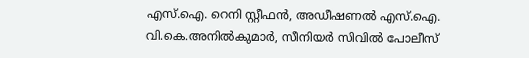എസ്.ഐ. റെനി സ്റ്റീഫന്‍, അഡീഷണല്‍ എസ്.ഐ. വി.കെ.അനില്‍കുമാര്‍, സീനിയര്‍ സിവില്‍ പോലീസ്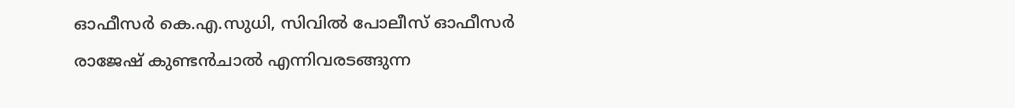ഓഫീസര്‍ കെ.എ.സുധി, സിവില്‍ പോലീസ് ഓഫീസര്‍ രാജേഷ് കുണ്ടന്‍ചാല്‍ എന്നിവരടങ്ങുന്ന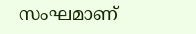സംഘമാണ്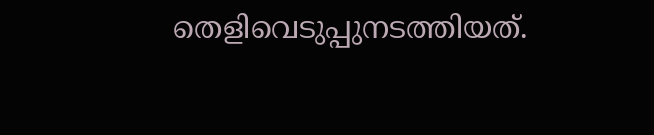തെളിവെടുപ്പുനടത്തിയത്.